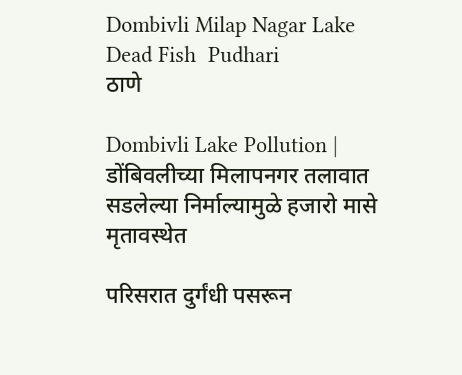Dombivli Milap Nagar Lake Dead Fish  Pudhari
ठाणे

Dombivli Lake Pollution | डोंबिवलीच्या मिलापनगर तलावात सडलेल्या निर्माल्यामुळे हजारो मासे मृतावस्थेत

परिसरात दुर्गंधी पसरून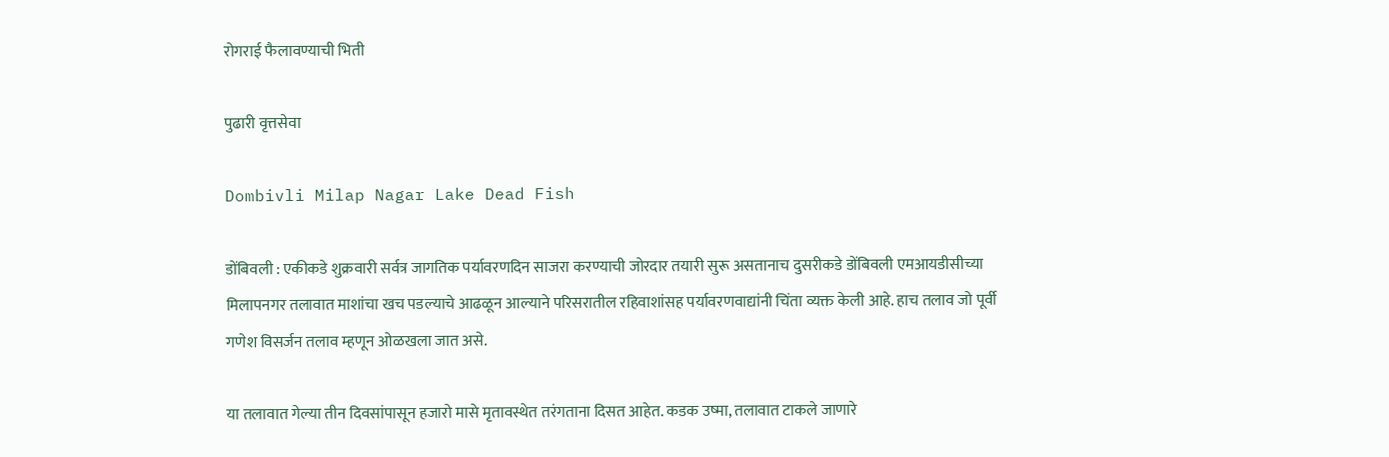रोगराई फैलावण्याची भिती

पुढारी वृत्तसेवा

Dombivli Milap Nagar Lake Dead Fish

डोंबिवली : एकीकडे शुक्रवारी सर्वत्र जागतिक पर्यावरणदिन साजरा करण्याची जोरदार तयारी सुरू असतानाच दुसरीकडे डोंबिवली एमआयडीसीच्या मिलापनगर तलावात माशांचा खच पडल्याचे आढळून आल्याने परिसरातील रहिवाशांसह पर्यावरणवाद्यांनी चिंता व्यक्त केली आहे. हाच तलाव जो पूर्वी गणेश विसर्जन तलाव म्हणून ओळखला जात असे.

या तलावात गेल्या तीन दिवसांपासून हजारो मासे मृतावस्थेत तरंगताना दिसत आहेत. कडक उष्मा, तलावात टाकले जाणारे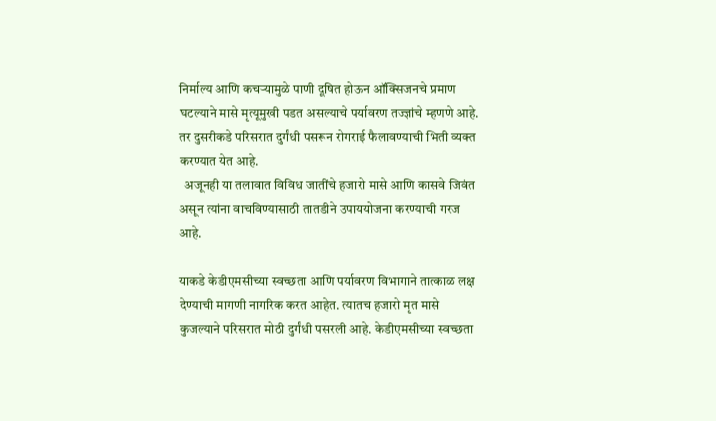निर्माल्य आणि कचऱ्यामुळे पाणी दूषित होऊन ऑक्सिजनचे प्रमाण घटल्याने मासे मृत्यूमुखी पडत असल्याचे पर्यावरण तज्ज्ञांचे म्हणणे आहे. तर दुसरीकडे परिसरात दुर्गंधी पसरून रोगराई फैलावण्याची भिती व्यक्त करण्यात येत आहे.
  अजूनही या तलावात विविध जातींचे हजारो मासे आणि कासवे जिवंत असून त्यांना वाचविण्यासाठी तातडीने उपाययोजना करण्याची गरज आहे.

याकडे केडीएमसीच्या स्वच्छता आणि पर्यावरण विभागाने तात्काळ लक्ष देण्याची मागणी नागरिक करत आहेत. त्यातच हजारो मृत मासे कुजल्याने परिसरात मोठी दुर्गंधी पसरली आहे. केडीएमसीच्या स्वच्छता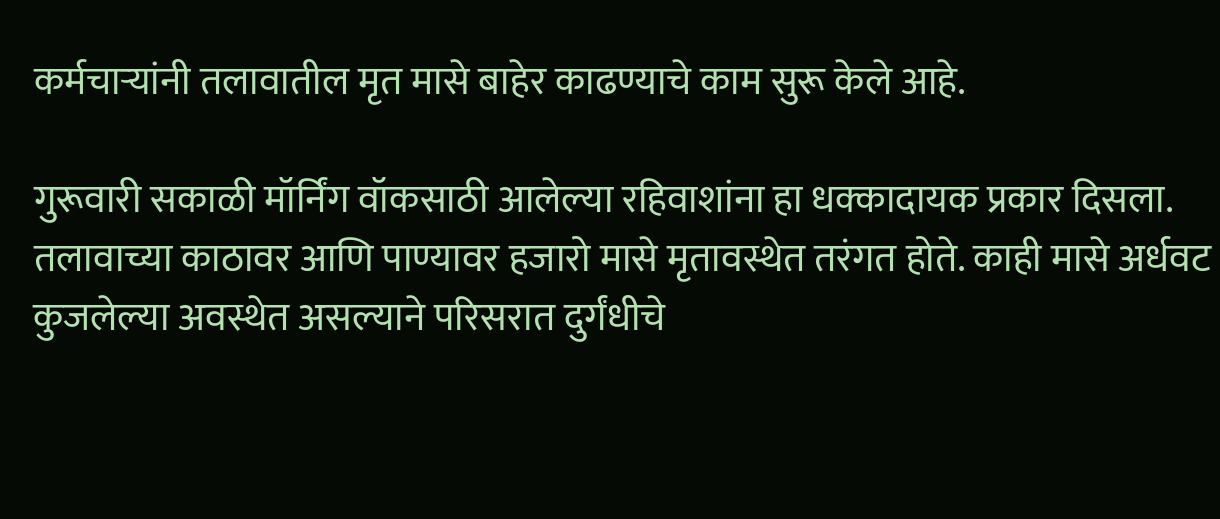कर्मचाऱ्यांनी तलावातील मृत मासे बाहेर काढण्याचे काम सुरू केले आहे.

गुरूवारी सकाळी मॉर्निंग वॉकसाठी आलेल्या रहिवाशांना हा धक्कादायक प्रकार दिसला. तलावाच्या काठावर आणि पाण्यावर हजारो मासे मृतावस्थेत तरंगत होते. काही मासे अर्धवट कुजलेल्या अवस्थेत असल्याने परिसरात दुर्गंधीचे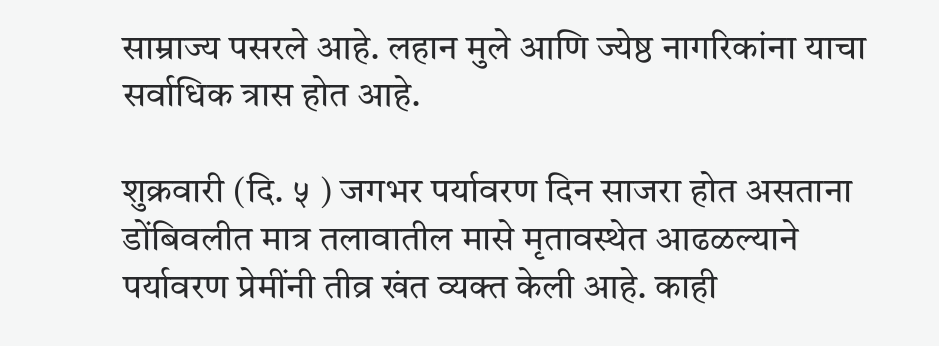साम्राज्य पसरले आहे. लहान मुले आणि ज्येष्ठ नागरिकांना याचा सर्वाधिक त्रास होत आहे.

शुक्रवारी (दि. ५ ) जगभर पर्यावरण दिन साजरा होत असताना डोंबिवलीत मात्र तलावातील मासे मृतावस्थेत आढळल्याने पर्यावरण प्रेमींनी तीव्र खंत व्यक्त केली आहे. काही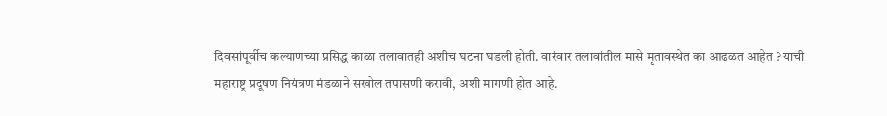दिवसांपूर्वीच कल्याणच्या प्रसिद्ध काळा तलावातही अशीच घटना घडली होती. वारंवार तलावांतील मासे मृतावस्थेत का आढळत आहेत ? याची महाराष्ट्र प्रदूषण नियंत्रण मंडळाने सखोल तपासणी करावी, अशी मागणी होत आहे.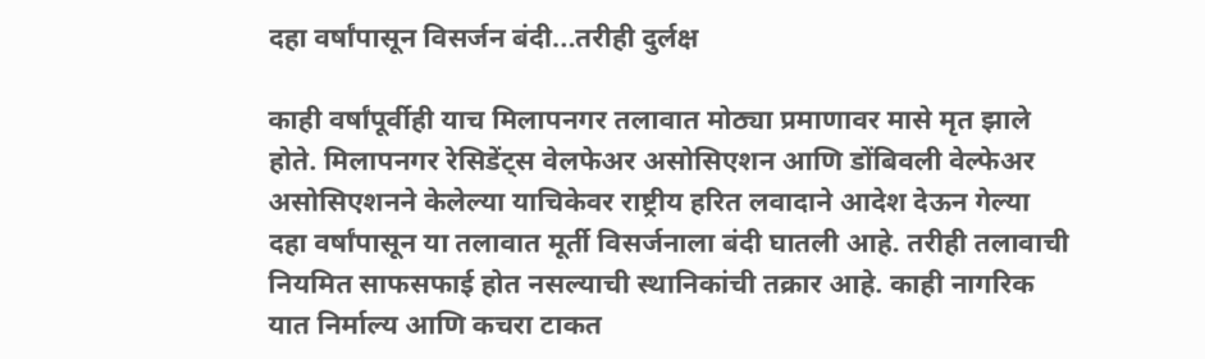दहा वर्षांपासून विसर्जन बंदी...तरीही दुर्लक्ष

काही वर्षांपूर्वीही याच मिलापनगर तलावात मोठ्या प्रमाणावर मासे मृत झाले होते. मिलापनगर रेसिडेंट्स वेलफेअर असोसिएशन आणि डोंबिवली वेल्फेअर असोसिएशनने केलेल्या याचिकेवर राष्ट्रीय हरित लवादाने आदेश देऊन गेल्या दहा वर्षांपासून या तलावात मूर्ती विसर्जनाला बंदी घातली आहे. तरीही तलावाची नियमित साफसफाई होत नसल्याची स्थानिकांची तक्रार आहे. काही नागरिक यात निर्माल्य आणि कचरा टाकत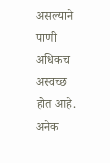असल्याने पाणी अधिकच अस्वच्छ होत आहे. अनेक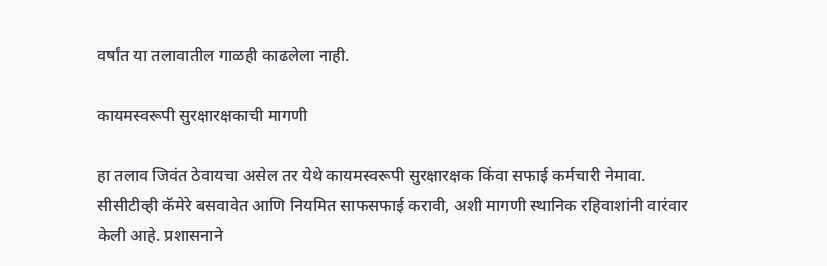वर्षांत या तलावातील गाळही काढलेला नाही.

कायमस्वरूपी सुरक्षारक्षकाची मागणी

हा तलाव जिवंत ठेवायचा असेल तर येथे कायमस्वरूपी सुरक्षारक्षक किंवा सफाई कर्मचारी नेमावा. सीसीटीव्ही कॅमेरे बसवावेत आणि नियमित साफसफाई करावी, अशी मागणी स्थानिक रहिवाशांनी वारंवार केली आहे. प्रशासनाने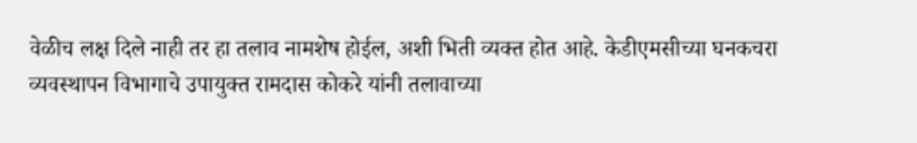वेळीच लक्ष दिले नाही तर हा तलाव नामशेष होईल, अशी भिती व्यक्त होत आहे. केडीएमसीच्या घनकचरा व्यवस्थापन विभागाचे उपायुक्त रामदास कोकरे यांनी तलावाच्या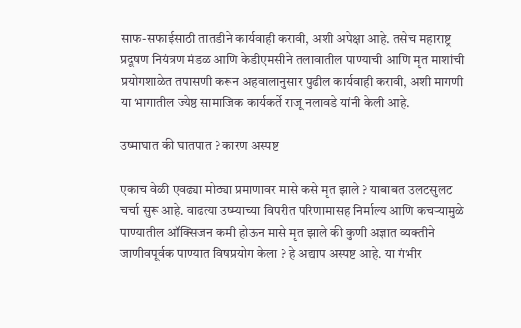साफ-सफाईसाठी तातडीने कार्यवाही करावी, अशी अपेक्षा आहे. तसेच महाराष्ट्र प्रदूषण नियंत्रण मंडळ आणि केडीएमसीने तलावातील पाण्याची आणि मृत माशांची प्रयोगशाळेत तपासणी करून अहवालानुसार पुढील कार्यवाही करावी, अशी मागणी या भागातील ज्येष्ठ सामाजिक कार्यकर्ते राजू नलावडे यांनी केली आहे.

उष्माघात की घातपात ? कारण अस्पष्ट

एकाच वेळी एवढ्या मोठ्या प्रमाणावर मासे कसे मृत झाले ? याबाबत उलटसुलट चर्चा सुरू आहे. वाढत्या उष्म्याच्या विपरीत परिणामासह निर्माल्य आणि कचऱ्यामुळे पाण्यातील ऑक्सिजन कमी होऊन मासे मृत झाले की कुणी अज्ञात व्यक्तीने जाणीवपूर्वक पाण्यात विषप्रयोग केला ? हे अद्याप अस्पष्ट आहे. या गंभीर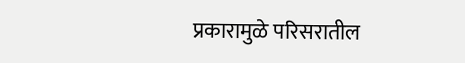प्रकारामुळे परिसरातील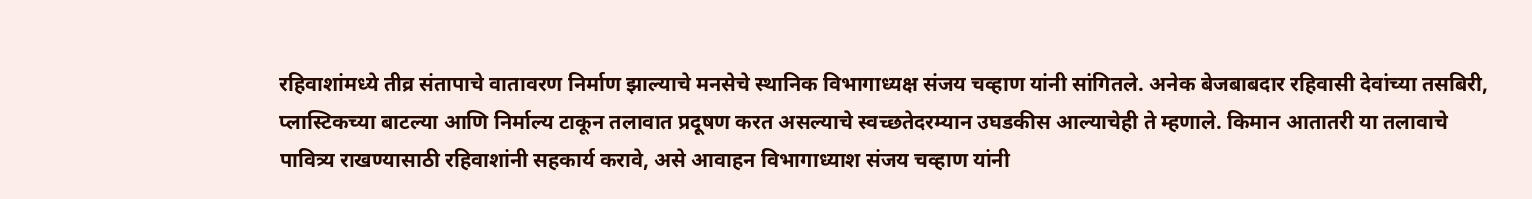रहिवाशांमध्ये तीव्र संतापाचे वातावरण निर्माण झाल्याचे मनसेचे स्थानिक विभागाध्यक्ष संजय चव्हाण यांनी सांगितले. अनेक बेजबाबदार रहिवासी देवांच्या तसबिरी, प्लास्टिकच्या बाटल्या आणि निर्माल्य टाकून तलावात प्रदूषण करत असल्याचे स्वच्छतेदरम्यान उघडकीस आल्याचेही ते म्हणाले. किमान आतातरी या तलावाचे पावित्र्य राखण्यासाठी रहिवाशांनी सहकार्य करावे, असे आवाहन विभागाध्याश संजय चव्हाण यांनी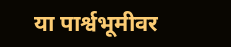या पार्श्वभूमीवर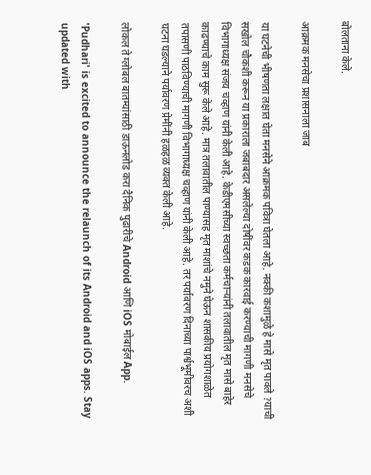बोलताना केले.

आक्रमक मनसेचा प्रशासनाला जाब

या घटनेची भीषणता लक्षात घेता मनसेने आक्रमक पवित्रा घेतला आहे. नक्की कशामुळे हे मासे मृत पावले ?याची सखोल चौकशी करून या प्रकाराला जबाबदार असलेल्या दोषींवर कडक कारवाई करण्याची मागणी मनसेचे विभागाध्यक्ष संजय चव्हाण यांनी केली आहे. केडीएमसीच्या स्वच्छता कर्मचाऱ्यांनी तलावातील मृत मासे बाहेर काढण्याचे काम सुरू केले आहे. मात्र तलावातील पाण्यासह मृत माशांचे नमुने घेऊन शासकीय प्रयोगशाळेत तपासणी पाठविण्याची मागणी विभागाध्यक्ष चव्हाण यांनी केली आहे. तर पर्यावरण दिनाच्या पार्श्वभूमीवरच अशी घटना घडल्याने पर्यावरण प्रेमींनी हळहळ व्यक्त केली आहे.

लोकल ते ग्लोबल बातम्यांसाठी डाऊनलोड करा दैनिक पुढारीचे Android आणि iOS मोबाईल App.

'Pudhari' is excited to announce the relaunch of its Android and iOS apps. Stay updated with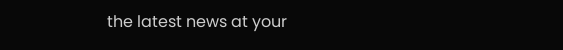the latest news at your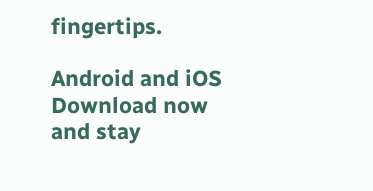fingertips.

Android and iOS Download now and stay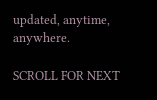updated, anytime, anywhere.

SCROLL FOR NEXT